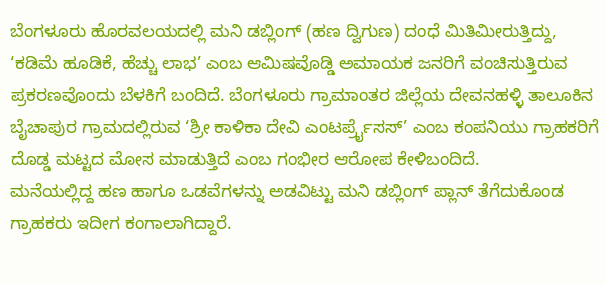ಬೆಂಗಳೂರು ಹೊರವಲಯದಲ್ಲಿ ಮನಿ ಡಬ್ಲಿಂಗ್ (ಹಣ ದ್ವಿಗುಣ) ದಂಧೆ ಮಿತಿಮೀರುತ್ತಿದ್ದು, ‘ಕಡಿಮೆ ಹೂಡಿಕೆ, ಹೆಚ್ಚು ಲಾಭ’ ಎಂಬ ಆಮಿಷವೊಡ್ಡಿ ಅಮಾಯಕ ಜನರಿಗೆ ವಂಚಿಸುತ್ತಿರುವ ಪ್ರಕರಣವೊಂದು ಬೆಳಕಿಗೆ ಬಂದಿದೆ. ಬೆಂಗಳೂರು ಗ್ರಾಮಾಂತರ ಜಿಲ್ಲೆಯ ದೇವನಹಳ್ಳಿ ತಾಲೂಕಿನ ಬೈಚಾಪುರ ಗ್ರಾಮದಲ್ಲಿರುವ ‘ಶ್ರೀ ಕಾಳಿಕಾ ದೇವಿ ಎಂಟರ್ಪ್ರೈಸಸ್’ ಎಂಬ ಕಂಪನಿಯು ಗ್ರಾಹಕರಿಗೆ ದೊಡ್ಡ ಮಟ್ಟದ ಮೋಸ ಮಾಡುತ್ತಿದೆ ಎಂಬ ಗಂಭೀರ ಆರೋಪ ಕೇಳಿಬಂದಿದೆ.
ಮನೆಯಲ್ಲಿದ್ದ ಹಣ ಹಾಗೂ ಒಡವೆಗಳನ್ನು ಅಡವಿಟ್ಟು ಮನಿ ಡಬ್ಲಿಂಗ್ ಪ್ಲಾನ್ ತೆಗೆದುಕೊಂಡ ಗ್ರಾಹಕರು ಇದೀಗ ಕಂಗಾಲಾಗಿದ್ದಾರೆ.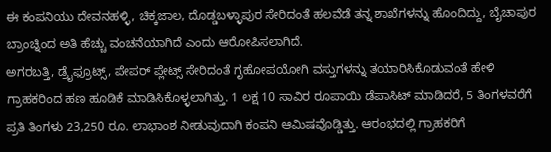ಈ ಕಂಪನಿಯು ದೇವನಹಳ್ಳಿ, ಚಿಕ್ಕಜಾಲ, ದೊಡ್ಡಬಳ್ಳಾಪುರ ಸೇರಿದಂತೆ ಹಲವೆಡೆ ತನ್ನ ಶಾಖೆಗಳನ್ನು ಹೊಂದಿದ್ದು, ಬೈಚಾಪುರ ಬ್ರಾಂಚ್ನಿಂದ ಅತಿ ಹೆಚ್ಚು ವಂಚನೆಯಾಗಿದೆ ಎಂದು ಆರೋಪಿಸಲಾಗಿದೆ.
ಅಗರಬತ್ತಿ, ಡ್ರೈಫ್ರೂಟ್ಸ್, ಪೇಪರ್ ಪ್ಲೇಟ್ಸ್ ಸೇರಿದಂತೆ ಗೃಹೋಪಯೋಗಿ ವಸ್ತುಗಳನ್ನು ತಯಾರಿಸಿಕೊಡುವಂತೆ ಹೇಳಿ ಗ್ರಾಹಕರಿಂದ ಹಣ ಹೂಡಿಕೆ ಮಾಡಿಸಿಕೊಳ್ಳಲಾಗಿತ್ತು. 1 ಲಕ್ಷ 10 ಸಾವಿರ ರೂಪಾಯಿ ಡೆಪಾಸಿಟ್ ಮಾಡಿದರೆ, 5 ತಿಂಗಳವರೆಗೆ ಪ್ರತಿ ತಿಂಗಳು 23,250 ರೂ. ಲಾಭಾಂಶ ನೀಡುವುದಾಗಿ ಕಂಪನಿ ಆಮಿಷವೊಡ್ಡಿತ್ತು. ಆರಂಭದಲ್ಲಿ ಗ್ರಾಹಕರಿಗೆ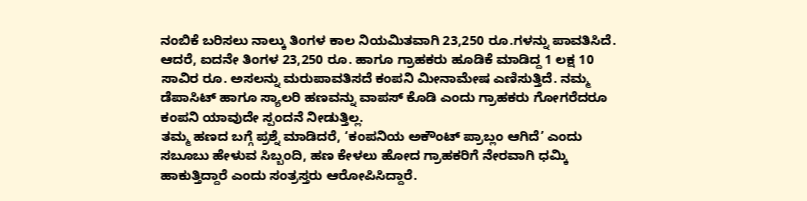ನಂಬಿಕೆ ಬರಿಸಲು ನಾಲ್ಕು ತಿಂಗಳ ಕಾಲ ನಿಯಮಿತವಾಗಿ 23,250 ರೂ.ಗಳನ್ನು ಪಾವತಿಸಿದೆ.
ಆದರೆ, ಐದನೇ ತಿಂಗಳ 23,250 ರೂ. ಹಾಗೂ ಗ್ರಾಹಕರು ಹೂಡಿಕೆ ಮಾಡಿದ್ದ 1 ಲಕ್ಷ 10 ಸಾವಿರ ರೂ. ಅಸಲನ್ನು ಮರುಪಾವತಿಸದೆ ಕಂಪನಿ ಮೀನಾಮೇಷ ಎಣಿಸುತ್ತಿದೆ. ನಮ್ಮ ಡೆಪಾಸಿಟ್ ಹಾಗೂ ಸ್ಯಾಲರಿ ಹಣವನ್ನು ವಾಪಸ್ ಕೊಡಿ ಎಂದು ಗ್ರಾಹಕರು ಗೋಗರೆದರೂ ಕಂಪನಿ ಯಾವುದೇ ಸ್ಪಂದನೆ ನೀಡುತ್ತಿಲ್ಲ.
ತಮ್ಮ ಹಣದ ಬಗ್ಗೆ ಪ್ರಶ್ನೆ ಮಾಡಿದರೆ, ‘ಕಂಪನಿಯ ಅಕೌಂಟ್ ಪ್ರಾಬ್ಲಂ ಆಗಿದೆ’ ಎಂದು ಸಬೂಬು ಹೇಳುವ ಸಿಬ್ಬಂದಿ, ಹಣ ಕೇಳಲು ಹೋದ ಗ್ರಾಹಕರಿಗೆ ನೇರವಾಗಿ ಧಮ್ಕಿ ಹಾಕುತ್ತಿದ್ದಾರೆ ಎಂದು ಸಂತ್ರಸ್ತರು ಆರೋಪಿಸಿದ್ದಾರೆ.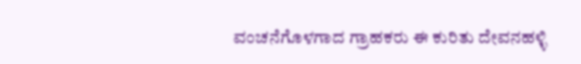ವಂಚನೆಗೊಳಗಾದ ಗ್ರಾಹಕರು ಈ ಕುರಿತು ದೇವನಹಳ್ಳಿ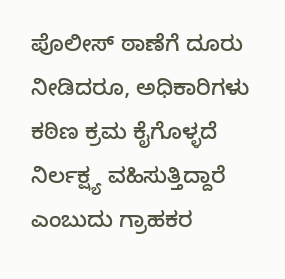ಪೊಲೀಸ್ ಠಾಣೆಗೆ ದೂರು ನೀಡಿದರೂ, ಅಧಿಕಾರಿಗಳು ಕಠಿಣ ಕ್ರಮ ಕೈಗೊಳ್ಳದೆ ನಿರ್ಲಕ್ಷ್ಯ ವಹಿಸುತ್ತಿದ್ದಾರೆ ಎಂಬುದು ಗ್ರಾಹಕರ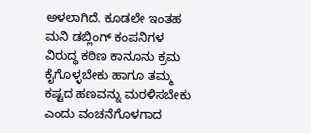ಅಳಲಾಗಿದೆ. ಕೂಡಲೇ ಇಂತಹ ಮನಿ ಡಬ್ಲಿಂಗ್ ಕಂಪನಿಗಳ ವಿರುದ್ಧ ಕಠಿಣ ಕಾನೂನು ಕ್ರಮ ಕೈಗೊಳ್ಳಬೇಕು ಹಾಗೂ ತಮ್ಮ ಕಷ್ಟದ ಹಣವನ್ನು ಮರಳಿಸಬೇಕು ಎಂದು ವಂಚನೆಗೊಳಗಾದ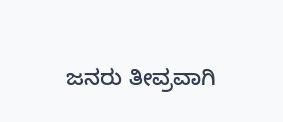ಜನರು ತೀವ್ರವಾಗಿ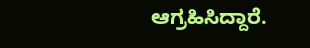ಆಗ್ರಹಿಸಿದ್ದಾರೆ.